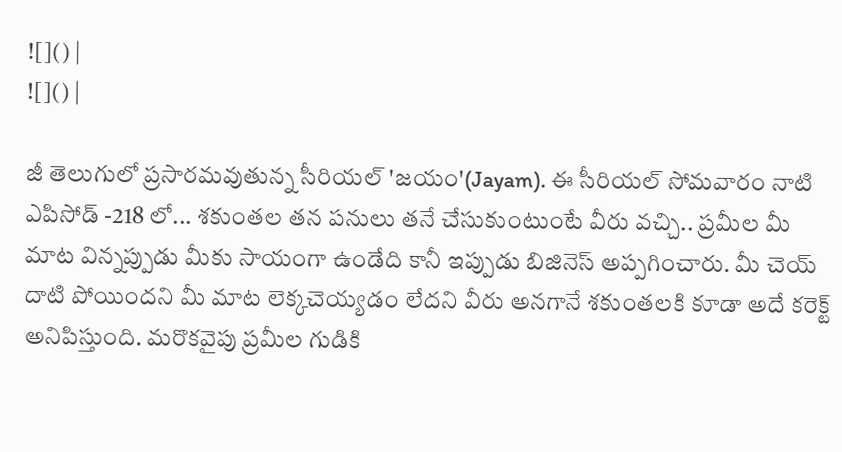![]() |
![]() |

జీ తెలుగులో ప్రసారమవుతున్న సీరియల్ 'జయం'(Jayam). ఈ సీరియల్ సోమవారం నాటి ఎపిసోడ్ -218 లో... శకుంతల తన పనులు తనే చేసుకుంటుంటే వీరు వచ్చి.. ప్రమీల మీ మాట విన్నప్పుడు మీకు సాయంగా ఉండేది కానీ ఇప్పుడు బిజినెస్ అప్పగించారు. మీ చెయ్ దాటి పోయిందని మీ మాట లెక్కచెయ్యడం లేదని వీరు అనగానే శకుంతలకి కూడా అదే కరెక్ట్ అనిపిస్తుంది. మరొకవైపు ప్రమీల గుడికి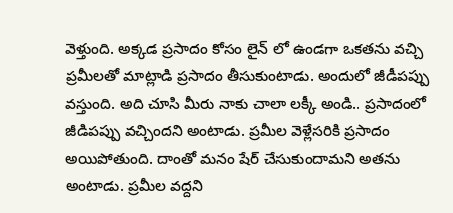వెళ్తుంది. అక్కడ ప్రసాదం కోసం లైన్ లో ఉండగా ఒకతను వచ్చి ప్రమీలతో మాట్లాడి ప్రసాదం తీసుకుంటాడు. అందులో జీడీపప్పు వస్తుంది. అది చూసి మీరు నాకు చాలా లక్కీ అండి.. ప్రసాదంలో జీడిపప్పు వచ్చిందని అంటాడు. ప్రమీల వెళ్లేసరికి ప్రసాదం అయిపోతుంది. దాంతో మనం షేర్ చేసుకుందామని అతను అంటాడు. ప్రమీల వద్దని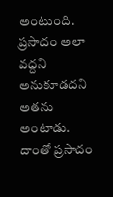అంటుంది. ప్రసాదం అలా వద్దని అనుకూడదని అతను అంటాడు. దాంతో ప్రసాదం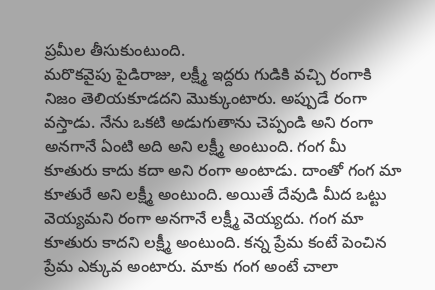ప్రమీల తీసుకుంటుంది.
మరొకవైపు పైడిరాజు, లక్ష్మీ ఇద్దరు గుడికి వచ్చి రంగాకి నిజం తెలియకూడదని మొక్కుంటారు. అప్పుడే రంగా వస్తాడు. నేను ఒకటి అడుగుతాను చెప్పండి అని రంగా అనగానే ఏంటి అది అని లక్ష్మీ అంటుంది. గంగ మీ కూతురు కాదు కదా అని రంగా అంటాడు. దాంతో గంగ మా కూతురే అని లక్ష్మీ అంటుంది. అయితే దేవుడి మీద ఒట్టు వెయ్యమని రంగా అనగానే లక్ష్మీ వెయ్యదు. గంగ మా కూతురు కాదని లక్ష్మీ అంటుంది. కన్న ప్రేమ కంటే పెంచిన ప్రేమ ఎక్కువ అంటారు. మాకు గంగ అంటే చాలా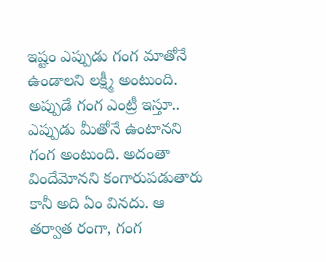ఇష్టం ఎప్పుడు గంగ మాతోనే ఉండాలని లక్ష్మీ అంటుంది. అప్పుడే గంగ ఎంట్రీ ఇస్తూ.. ఎప్పుడు మీతోనే ఉంటానని గంగ అంటుంది. అదంతా విందేమోనని కంగారుపడుతారు కానీ అది ఏం వినదు. ఆ తర్వాత రంగా, గంగ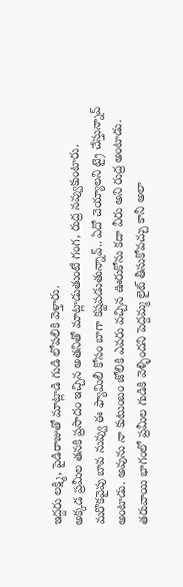ఇద్దరు లక్ష్మి, పైడిరాజుతో మాట్లాడి గుడి లోపలికి వెళ్తారు.
అక్కడ ప్రమీల తనకి ప్రసాదం ఇచ్చిన అతనితో మాట్లాడుతుంటే గంగ, రుద్ర నవ్వుకుంటారు. మరొకవైపు బావ నువ్వు ఈ ఫ్యామిలీ కోసం బాగా కష్టపడుతున్నావ్.. ఏదో చెయ్యాలని ట్రై చేస్తున్నావ్ అంటాడు. అవును నా కుటుంబం జోలికి ఎవరు వచ్చిన ఊరుకోను కదా వీరు అని రుద్ర అంటాడు. తరువాయి భాగంలో ప్రమీల గుడికి వెళ్ళిందని పెద్దమ్మ లైట్ తీసుకోవచ్చు కానీ అలా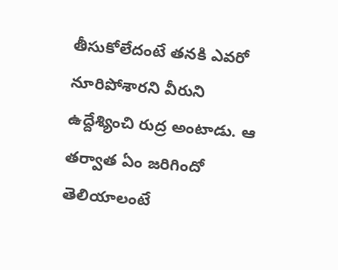తీసుకోలేదంటే తనకి ఎవరో నూరిపోశారని వీరుని ఉద్దేశ్యించి రుద్ర అంటాడు. ఆ తర్వాత ఏం జరిగిందో తెలియాలంటే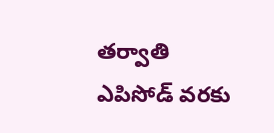తర్వాతి ఎపిసోడ్ వరకు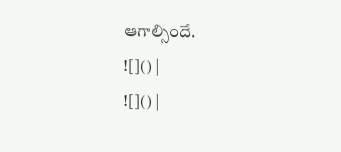ఆగాల్సిందే.
![]() |
![]() |